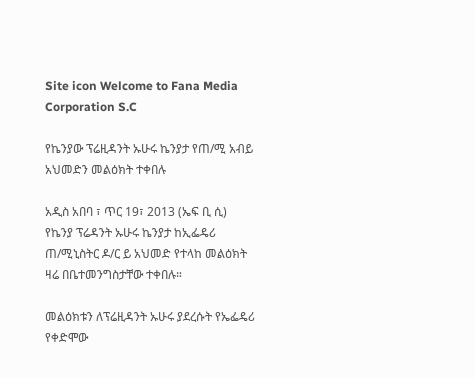Site icon Welcome to Fana Media Corporation S.C

የኬንያው ፕሬዚዳንት ኡሁሩ ኬንያታ የጠ/ሚ አብይ አህመድን መልዕክት ተቀበሉ

አዲስ አበባ ፣ ጥር 19፣ 2013 (ኤፍ ቢ ሲ) የኬንያ ፕሬዳንት ኡሁሩ ኬንያታ ከኢፌዴሪ ጠ/ሚኒስትር ዶ/ር ይ አህመድ የተላከ መልዕክት ዛሬ በቤተመንግስታቸው ተቀበሉ።

መልዕክቱን ለፕሬዚዳንት ኡሁሩ ያደረሱት የኤፌዴሪ የቀድሞው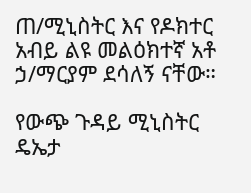ጠ/ሚኒስትር እና የዶክተር አብይ ልዩ መልዕክተኛ አቶ ኃ/ማርያም ደሳለኝ ናቸው።

የውጭ ጉዳይ ሚኒስትር ዴኤታ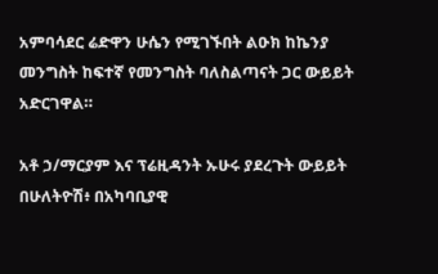አምባሳደር ሬድዋን ሁሴን የሚገኙበት ልዑክ ከኬንያ መንግስት ከፍተኛ የመንግስት ባለስልጣናት ጋር ውይይት አድርገዋል።

አቶ ኃ/ማርያም እና ፕሬዚዳንት ኡሁሩ ያደረጉት ውይይት በሁለትዮሽ፥ በአካባቢያዊ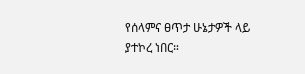የሰላምና ፀጥታ ሁኔታዎች ላይ ያተኮረ ነበር።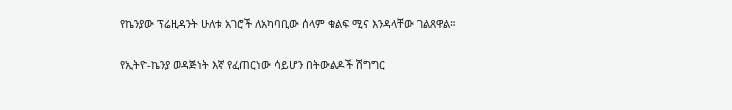የኬንያው ፕሬዚዳንት ሁለቱ አገሮች ለአካባቢው ሰላም ቁልፍ ሚና እንዳላቸው ገልጸዋል።

የኢትዮ-ኬንያ ወዳጅነት እኛ የፈጠርነው ሳይሆን በትውልዶች ሽግግር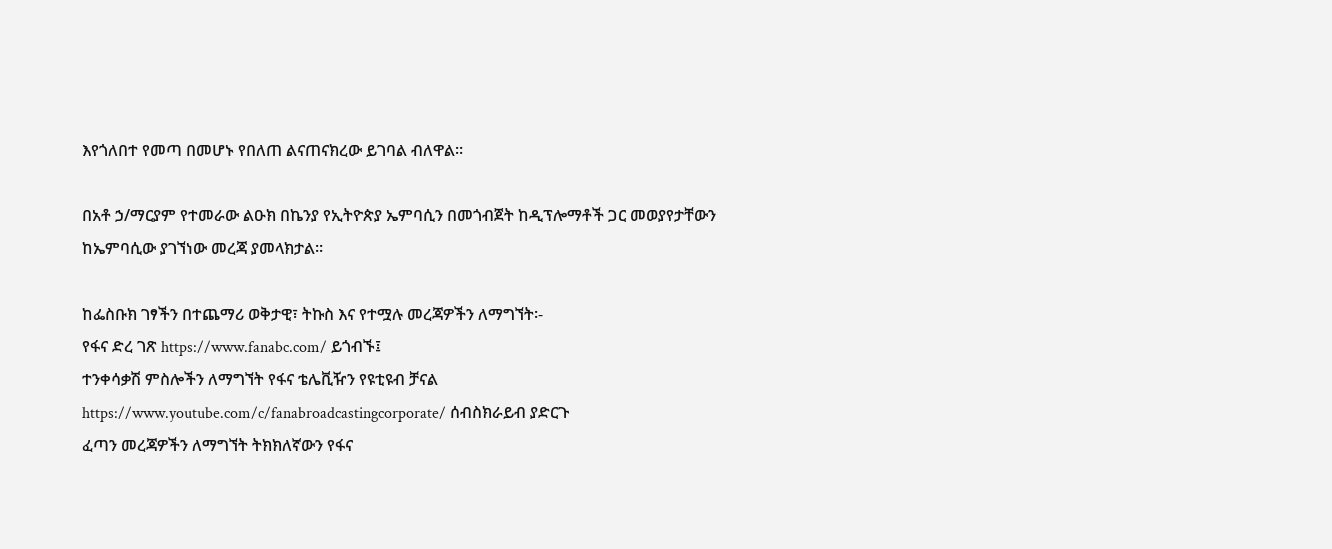እየጎለበተ የመጣ በመሆኑ የበለጠ ልናጠናክረው ይገባል ብለዋል።

በአቶ ኃ/ማርያም የተመራው ልዑክ በኬንያ የኢትዮጵያ ኤምባሲን በመጎብጀት ከዲፕሎማቶች ጋር መወያየታቸውን ከኤምባሲው ያገኘነው መረጃ ያመላክታል።

ከፌስቡክ ገፃችን በተጨማሪ ወቅታዊ፣ ትኩስ እና የተሟሉ መረጃዎችን ለማግኘት፡-
የፋና ድረ ገጽ https://www.fanabc.com/ ይጎብኙ፤
ተንቀሳቃሽ ምስሎችን ለማግኘት የፋና ቴሌቪዥን የዩቲዩብ ቻናል https://www.youtube.com/c/fanabroadcastingcorporate/ ሰብስክራይብ ያድርጉ
ፈጣን መረጃዎችን ለማግኘት ትክክለኛውን የፋና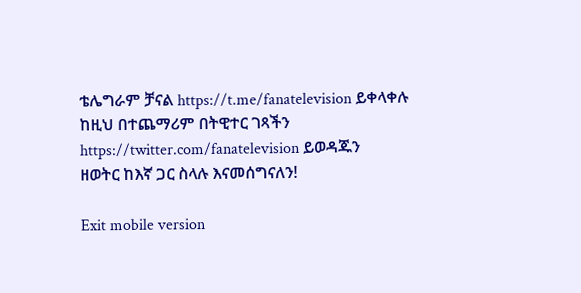ቴሌግራም ቻናል https://t.me/fanatelevision ይቀላቀሉ
ከዚህ በተጨማሪም በትዊተር ገጻችን https://twitter.com/fanatelevision ይወዳጁን
ዘወትር ከእኛ ጋር ስላሉ እናመሰግናለን!

Exit mobile version